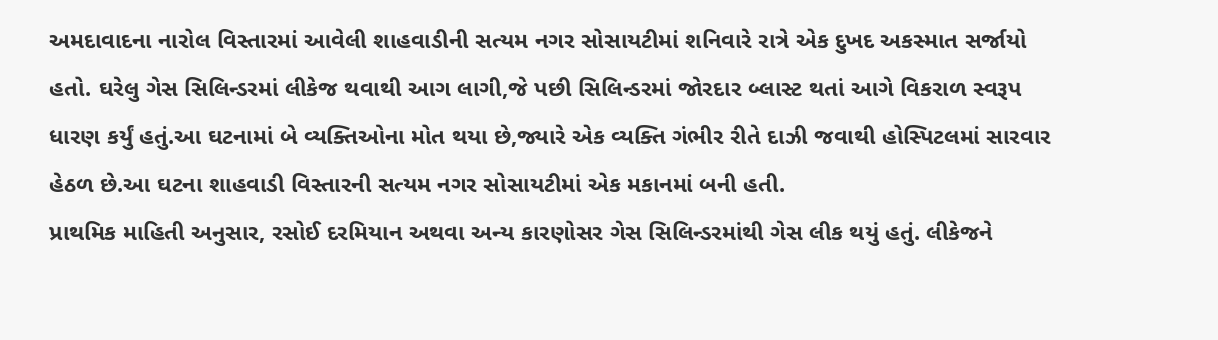અમદાવાદના નારોલ વિસ્તારમાં આવેલી શાહવાડીની સત્યમ નગર સોસાયટીમાં શનિવારે રાત્રે એક દુખદ અકસ્માત સર્જાયો હતો. ઘરેલુ ગેસ સિલિન્ડરમાં લીકેજ થવાથી આગ લાગી,જે પછી સિલિન્ડરમાં જોરદાર બ્લાસ્ટ થતાં આગે વિકરાળ સ્વરૂપ ધારણ કર્યું હતું.આ ઘટનામાં બે વ્યક્તિઓના મોત થયા છે,જ્યારે એક વ્યક્તિ ગંભીર રીતે દાઝી જવાથી હોસ્પિટલમાં સારવાર હેઠળ છે.આ ઘટના શાહવાડી વિસ્તારની સત્યમ નગર સોસાયટીમાં એક મકાનમાં બની હતી.
પ્રાથમિક માહિતી અનુસાર, રસોઈ દરમિયાન અથવા અન્ય કારણોસર ગેસ સિલિન્ડરમાંથી ગેસ લીક થયું હતું. લીકેજને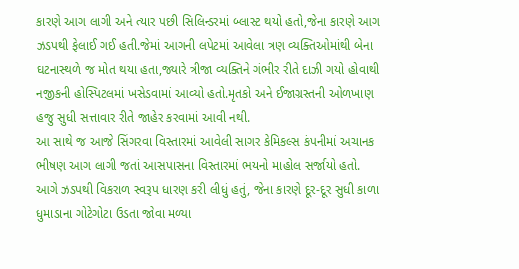કારણે આગ લાગી અને ત્યાર પછી સિલિન્ડરમાં બ્લાસ્ટ થયો હતો,જેના કારણે આગ ઝડપથી ફેલાઈ ગઈ હતી.જેમાં આગની લપેટમાં આવેલા ત્રણ વ્યક્તિઓમાંથી બેના ઘટનાસ્થળે જ મોત થયા હતા,જ્યારે ત્રીજા વ્યક્તિને ગંભીર રીતે દાઝી ગયો હોવાથી નજીકની હોસ્પિટલમાં ખસેડવામાં આવ્યો હતો.મૃતકો અને ઈજાગ્રસ્તની ઓળખાણ હજુ સુધી સત્તાવાર રીતે જાહેર કરવામાં આવી નથી.
આ સાથે જ આજે સિંગરવા વિસ્તારમાં આવેલી સાગર કેમિકલ્સ કંપનીમાં અચાનક ભીષણ આગ લાગી જતાં આસપાસના વિસ્તારમાં ભયનો માહોલ સર્જાયો હતો. આગે ઝડપથી વિકરાળ સ્વરૂપ ધારણ કરી લીધું હતું, જેના કારણે દૂર-દૂર સુધી કાળા ધુમાડાના ગોટેગોટા ઉડતા જોવા મળ્યા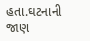હતા.ઘટનાની જાણ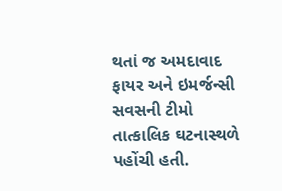થતાં જ અમદાવાદ ફાયર અને ઇમર્જન્સી સવસની ટીમો તાત્કાલિક ઘટનાસ્થળે પહોંચી હતી.